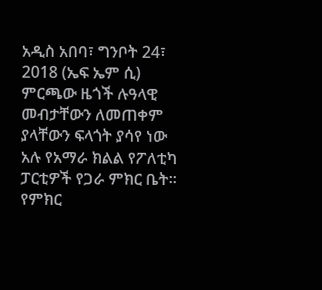አዲስ አበባ፣ ግንቦት 24፣ 2018 (ኤፍ ኤም ሲ) ምርጫው ዜጎች ሉዓላዊ መብታቸውን ለመጠቀም ያላቸውን ፍላጎት ያሳየ ነው አሉ የአማራ ክልል የፖለቲካ ፓርቲዎች የጋራ ምክር ቤት።
የምክር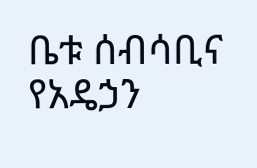ቤቱ ሰብሳቢና የአዴኃን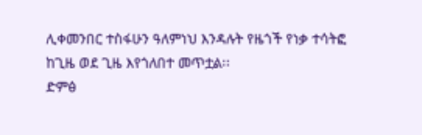ሊቀመንበር ተስፋሁን ዓለምነህ እንዳሉት የዜጎች የነቃ ተሳትፎ ከጊዜ ወደ ጊዜ እየጎለበተ መጥቷል፡፡
ድምፅ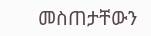መስጠታቸውን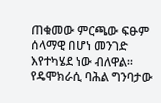ጠቁመው ምርጫው ፍፁም ሰላማዊ በሆነ መንገድ እየተካሄደ ነው ብለዋል፡፡
የዴሞክራሲ ባሕል ግንባታው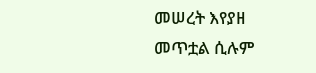መሠረት እየያዘ መጥቷል ሲሉም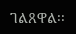ገልጸዋል፡፡